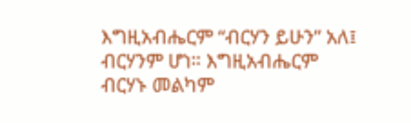እግዚአብሔርም “ብርሃን ይሁን” አለ፤ ብርሃንም ሆነ። እግዚአብሔርም ብርሃኑ መልካም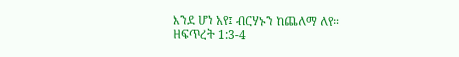እንደ ሆነ አየ፤ ብርሃኑን ከጨለማ ለየ።
ዘፍጥረት 1:3-4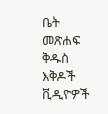ቤት
መጽሐፍ ቅዱስ
እቅዶች
ቪዲዮዎች